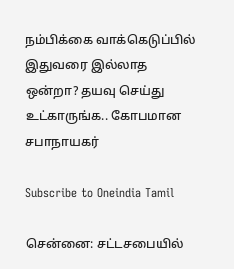நம்பிக்கை வாக்கெடுப்பில் இதுவரை இல்லாத ஒன்றா? தயவு செய்து உட்காருங்க.. கோபமான சபாநாயகர்

Subscribe to Oneindia Tamil

சென்னை: சட்டசபையில்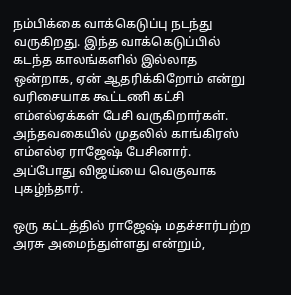நம்பிக்கை வாக்கெடுப்பு நடந்து வருகிறது. இந்த வாக்கெடுப்பில் கடந்த காலங்களில் இல்லாத ஒன்றாக, ஏன் ஆதரிக்கிறோம் என்று வரிசையாக கூட்டணி கட்சி எம்எல்ஏக்கள் பேசி வருகிறார்கள். அந்தவகையில் முதலில் காங்கிரஸ் எம்எல்ஏ ராஜேஷ் பேசினார். அப்போது விஜய்யை வெகுவாக புகழ்ந்தார்.

ஒரு கட்டத்தில் ராஜேஷ் மதச்சார்பற்ற அரசு அமைந்துள்ளது என்றும்,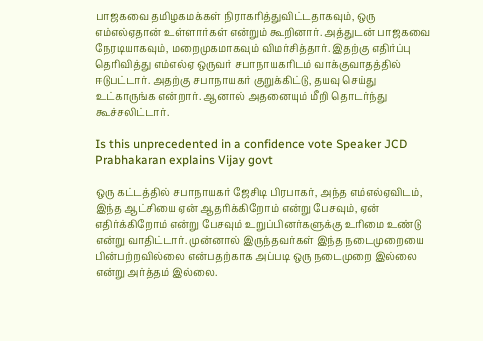பாஜகவை தமிழகமக்கள் நிராகரித்துவிட்டதாகவும், ஒரு எம்எல்ஏதான் உள்ளார்கள் என்றும் கூறினார். அத்துடன் பாஜகவை நேரடியாகவும், மறைமுகமாகவும் விமர்சித்தார். இதற்கு எதிர்ப்பு தெரிவித்து எம்எல்ஏ ஒருவர் சபாநாயகரிடம் வாக்குவாதத்தில் ஈடுபட்டார். அதற்கு சபாநாயகர் குறுக்கிட்டு, தயவு செய்து உட்காருங்க என்றார். ஆனால் அதனையும் மீறி தொடர்ந்து கூச்சலிட்டார்.

Is this unprecedented in a confidence vote Speaker JCD Prabhakaran explains Vijay govt

ஒரு கட்டத்தில் சபாநாயகர் ஜேசிடி பிரபாகர், அந்த எம்எல்ஏவிடம், இந்த ஆட்சியை ஏன் ஆதரிக்கிறோம் என்று பேசவும், ஏன் எதிர்க்கிறோம் என்று பேசவும் உறுப்பினர்களுக்கு உரிமை உண்டு என்று வாதிட்டார். முன்னால் இருந்தவர்கள் இந்த நடைமுறையை பின்பற்றவில்லை என்பதற்காக அப்படி ஒரு நடைமுறை இல்லை என்று அர்த்தம் இல்லை.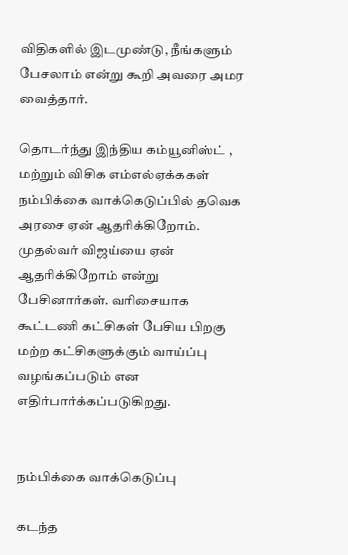விதிகளில் இடமுண்டு, நீங்களும் பேசலாம் என்று கூறி அவரை அமர வைத்தார்.

தொடர்ந்து இந்திய கம்யூனிஸ்ட் , மற்றும் விசிக எம்எல்ஏக்ககள் நம்பிக்கை வாக்கெடுப்பில் தவெக அரசை ஏன் ஆதரிக்கிறோம். முதல்வர் விஜய்யை ஏன் ஆதரிக்கிறோம் என்று பேசினார்கள். வரிசையாக கூட்டணி கட்சிகள் பேசிய பிறகு மற்ற கட்சிகளுக்கும் வாய்ப்பு வழங்கப்படும் என எதிர்பார்க்கப்படுகிறது.


நம்பிக்கை வாக்கெடுப்பு

கடந்த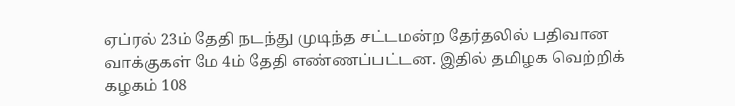ஏப்ரல் 23ம் தேதி நடந்து முடிந்த சட்டமன்ற தேர்தலில் பதிவான வாக்குகள் மே 4ம் தேதி எண்ணப்பட்டன. இதில் தமிழக வெற்றிக் கழகம் 108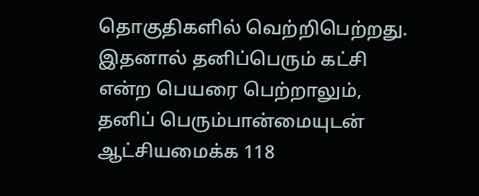தொகுதிகளில் வெற்றிபெற்றது. இதனால் தனிப்பெரும் கட்சி என்ற பெயரை பெற்றாலும், தனிப் பெரும்பான்மையுடன் ஆட்சியமைக்க 118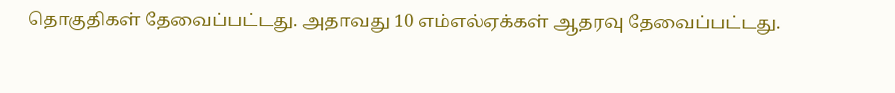தொகுதிகள் தேவைப்பட்டது. அதாவது 10 எம்எல்ஏக்கள் ஆதரவு தேவைப்பட்டது.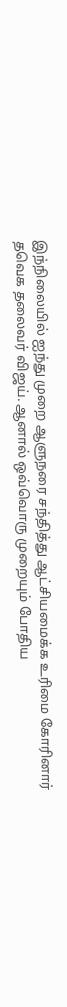இந்நிலையில் ஐந்து முறை ஆளுநரை சந்தித்து ஆட்சியமைக்க உரிமை கோரினார் தவெக தலைவர் விஜய். ஆனால் ஒவ்வொரு முறையும் போதிய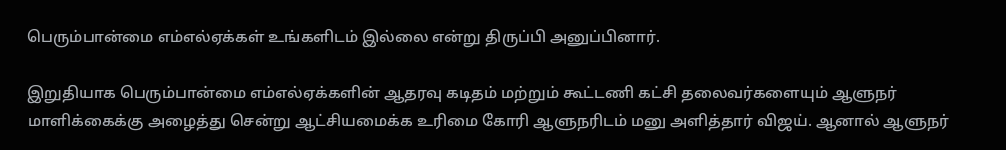பெரும்பான்மை எம்எல்ஏக்கள் உங்களிடம் இல்லை என்று திருப்பி அனுப்பினார்.

இறுதியாக பெரும்பான்மை எம்எல்ஏக்களின் ஆதரவு கடிதம் மற்றும் கூட்டணி கட்சி தலைவர்களையும் ஆளுநர் மாளிக்கைக்கு அழைத்து சென்று ஆட்சியமைக்க உரிமை கோரி ஆளுநரிடம் மனு அளித்தார் விஜய். ஆனால் ஆளுநர்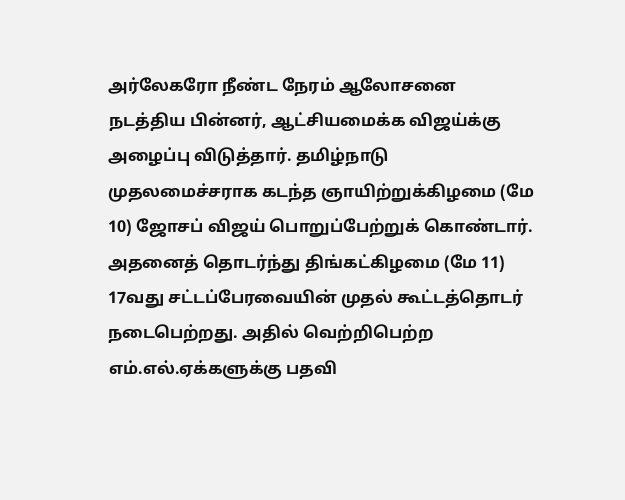அர்லேகரோ நீண்ட நேரம் ஆலோசனை நடத்திய பின்னர், ஆட்சியமைக்க விஜய்க்கு அழைப்பு விடுத்தார். தமிழ்நாடு முதலமைச்சராக கடந்த ஞாயிற்றுக்கிழமை (மே 10) ஜோசப் விஜய் பொறுப்பேற்றுக் கொண்டார். அதனைத் தொடர்ந்து திங்கட்கிழமை (மே 11) 17வது சட்டப்பேரவையின் முதல் கூட்டத்தொடர் நடைபெற்றது. அதில் வெற்றிபெற்ற எம்.எல்.ஏக்களுக்கு பதவி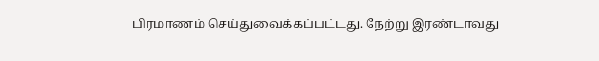பிரமாணம் செய்துவைக்கப்பட்டது. நேற்று இரண்டாவது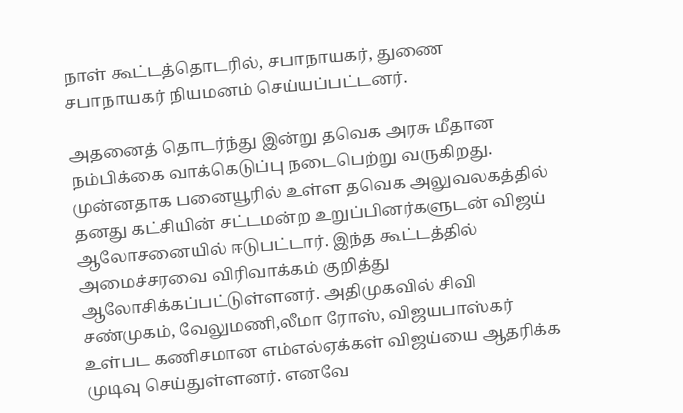நாள் கூட்டத்தொடரில், சபாநாயகர், துணை சபாநாயகர் நியமனம் செய்யப்பட்டனர்.

அதனைத் தொடர்ந்து இன்று தவெக அரசு மீதான நம்பிக்கை வாக்கெடுப்பு நடைபெற்று வருகிறது. முன்னதாக பனையூரில் உள்ள தவெக அலுவலகத்தில் தனது கட்சியின் சட்டமன்ற உறுப்பினர்களுடன் விஜய் ஆலோசனையில் ஈடுபட்டார். இந்த கூட்டத்தில் அமைச்சரவை விரிவாக்கம் குறித்து ஆலோசிக்கப்பட்டுள்ளனர். அதிமுகவில் சிவி சண்முகம், வேலுமணி,லீமா ரோஸ், விஜயபாஸ்கர் உள்பட கணிசமான எம்எல்ஏக்கள் விஜய்யை ஆதரிக்க முடிவு செய்துள்ளனர். எனவே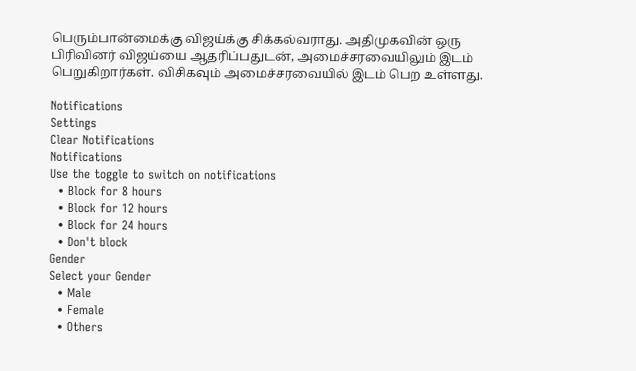பெரும்பான்மைக்கு விஜய்க்கு சிக்கல்வராது. அதிமுகவின் ஒரு பிரிவினர் விஜய்யை ஆதரிப்பதுடன், அமைச்சரவையிலும் இடம் பெறுகிறார்கள். விசிகவும் அமைச்சரவையில் இடம் பெற உள்ளது.

Notifications
Settings
Clear Notifications
Notifications
Use the toggle to switch on notifications
  • Block for 8 hours
  • Block for 12 hours
  • Block for 24 hours
  • Don't block
Gender
Select your Gender
  • Male
  • Female
  • Others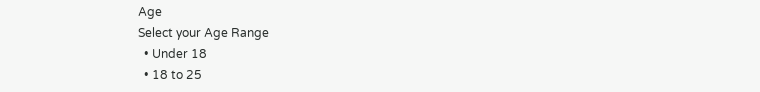Age
Select your Age Range
  • Under 18
  • 18 to 25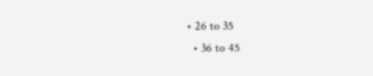• 26 to 35
  • 36 to 45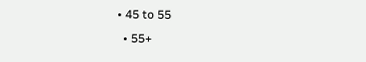• 45 to 55
  • 55+